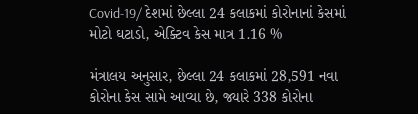Covid-19/ દેશમાં છેલ્લા 24 કલાકમાં કોરોનાનાં કેસમાં મોટો ઘટાડો, એક્ટિવ કેસ માત્ર 1.16 %

મંત્રાલય અનુસાર, છેલ્લા 24 કલાકમાં 28,591 નવા કોરોના કેસ સામે આવ્યા છે, જ્યારે 338 કોરોના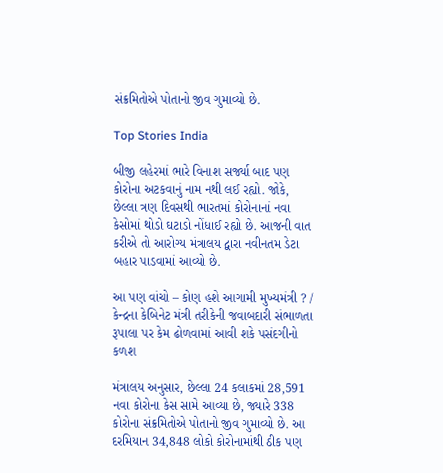સંક્રમિતોએ પોતાનો જીવ ગુમાવ્યો છે.

Top Stories India

બીજી લહેરમાં ભારે વિનાશ સર્જ્યા બાદ પણ કોરોના અટકવાનું નામ નથી લઈ રહ્યો. જોકે, છેલ્લા ત્રણ દિવસથી ભારતમાં કોરોનાનાં નવા કેસોમાં થોડો ઘટાડો નોંધાઈ રહ્યો છે. આજની વાત કરીએ તો આરોગ્ય મંત્રાલય દ્વારા નવીનતમ ડેટા બહાર પાડવામાં આવ્યો છે.

આ પણ વાંચો – કોણ હશે આગામી મુખ્યમંત્રી ? /  કેન્દ્રના કેબિનેટ મંત્રી તરીકેની જવાબદારી સંભાળતા રૂપાલા પર કેમ ઢોળવામાં આવી શકે પસંદગીનો કળશ

મંત્રાલય અનુસાર, છેલ્લા 24 કલાકમાં 28,591 નવા કોરોના કેસ સામે આવ્યા છે, જ્યારે 338 કોરોના સંક્રમિતોએ પોતાનો જીવ ગુમાવ્યો છે. આ દરમિયાન 34,848 લોકો કોરોનામાંથી ઠીક પણ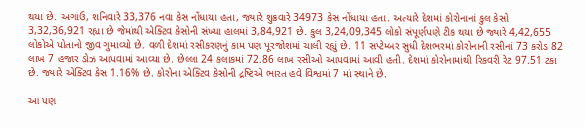થયા છે. અગાઉ, શનિવારે 33,376 નવા કેસ નોંધાયા હતા, જ્યારે શુક્રવારે 34973 કેસ નોંધાયા હતા. અત્યારે દેશમાં કોરોનાનાં કુલ કેસો 3,32,36,921 રહ્યા છે જેમાંથી એક્ટિવ કેસોની સંખ્યા હાલમાં 3,84,921 છે. કુલ 3,24,09,345 લોકો સંપૂર્ણપણે ટીક થયા છે જ્યારે 4,42,655 લોકોએ પોતાનો જીવ ગુમાવ્યો છે. વળી દેશમાં રસીકરણનું કામ પણ પૂરજોશમાં ચાલી રહ્યું છે. 11 સપ્ટેમ્બર સુધી દેશભરમાં કોરોનાની રસીનાં 73 કરોડ 82 લાખ 7 હજાર ડોઝ આપવામાં આવ્યા છે. છેલ્લા 24 કલાકમાં 72.86 લાખ રસીઓ આપવામાં આવી હતી. દેશમાં કોરોનામાંથી રિકવરી રેટ 97.51 ટકા છે. જ્યારે એક્ટિવ કેસ 1.16% છે. કોરોના એક્ટિવ કેસોની દ્રષ્ટિએ ભારત હવે વિશ્વમાં 7 માં સ્થાને છે.

આ પણ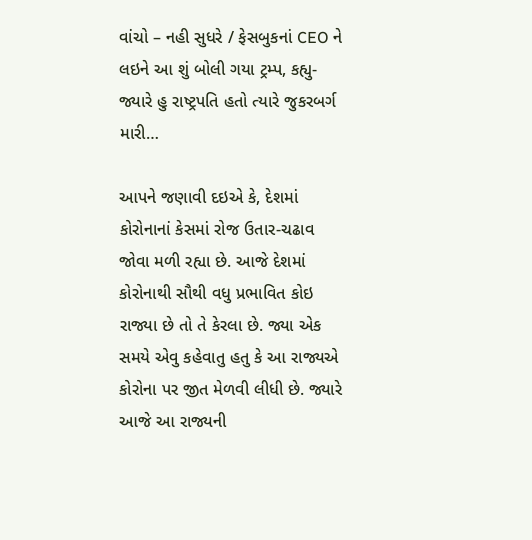વાંચો – નહી સુધરે / ફેસબુકનાં CEO ને લઇને આ શું બોલી ગયા ટ્રમ્પ, કહ્યુ- જ્યારે હુ રાષ્ટ્રપતિ હતો ત્યારે જુકરબર્ગ મારી…

આપને જણાવી દઇએ કે, દેશમાં કોરોનાનાં કેસમાં રોજ ઉતાર-ચઢાવ જોવા મળી રહ્યા છે. આજે દેશમાં કોરોનાથી સૌથી વધુ પ્રભાવિત કોઇ રાજ્યા છે તો તે કેરલા છે. જ્યા એક સમયે એવુ કહેવાતુ હતુ કે આ રાજ્યએ કોરોના પર જીત મેળવી લીધી છે. જ્યારે આજે આ રાજ્યની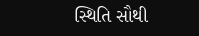સ્થિતિ સૌથી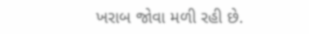ખરાબ જોવા મળી રહી છે.